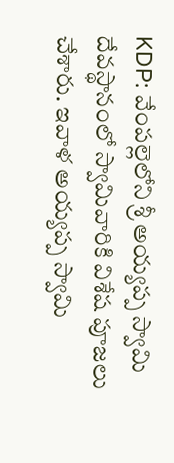KDP: వేంపల్లెలోని శ్రీ అయ్యప్ప స్వామి దేవస్థానంలో స్వామివారికి విశేష పూజలు చేశారు. ఇవాళ అయ్యప్ప స్వామి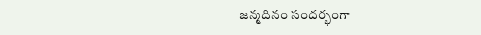జన్మదినం సందర్భంగా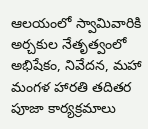ఆలయంలో స్వామివారికి అర్చకుల నేతృత్వంలో అభిషేకం, నివేదన, మహా మంగళ హారతి తదితర పూజా కార్యక్రమాలు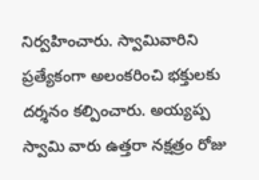నిర్వహించారు. స్వామివారిని ప్రత్యేకంగా అలంకరించి భక్తులకు దర్శనం కల్పించారు. అయ్యప్ప స్వామి వారు ఉత్తరా నక్షత్రం రోజు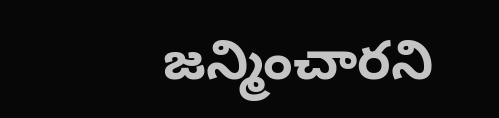జన్మించారని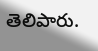తెలిపారు.